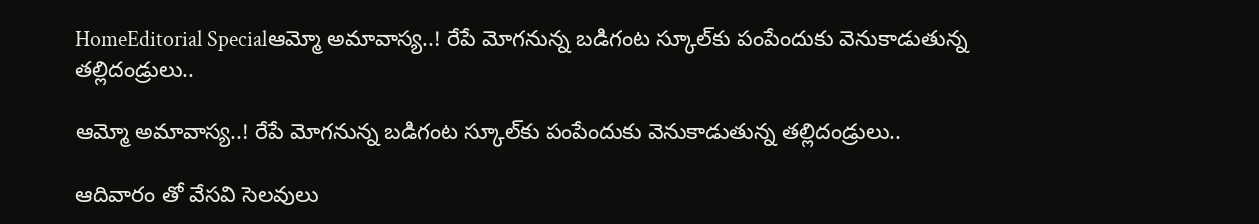HomeEditorial Specialఆమ్మో అమావాస్య..! రేపే మోగనున్న బడిగంట స్కూల్‌కు పంపేందుకు వెనుకాడుతున్న తల్లిదండ్రులు..

ఆమ్మో అమావాస్య..! రేపే మోగనున్న బడిగంట స్కూల్‌కు పంపేందుకు వెనుకాడుతున్న తల్లిదండ్రులు..

ఆదివారం తో వేసవి సెలవులు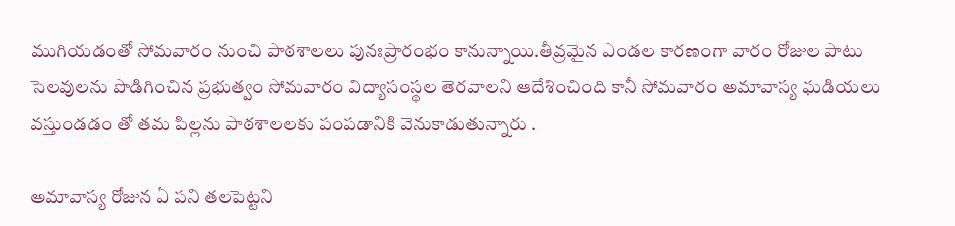ముగియడంతో సోమవారం నుంచి పాఠశాలలు పునఃప్రారంభం కానున్నాయి.తీవ్రమైన ఎండల కారణంగా వారం రోజుల పాటు సెలవులను పొడిగించిన ప్రభుత్వం సోమవారం విద్యాసంస్థల తెరవాలని ఆదేశించింది కానీ సోమవారం అమావాస్య ఘడియలు వస్తుండడం తో తమ పిల్లను పాఠశాలలకు పంపడానికి వెనుకాడుతున్నారు .

అమావాస్య రోజున ఏ పని తలపెట్టని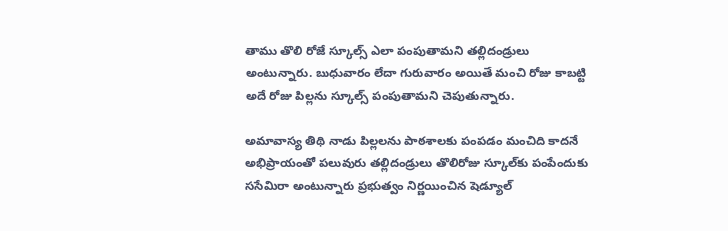తాము తొలి రోజే స్కూల్స్ ఎలా పంపుతామని తల్లిదండ్రులు అంటున్నారు. బుధువారం లేదా గురువారం అయితే మంచి రోజు కాబట్టి అదే రోజు పిల్లను స్కూల్స్ పంపుతామని చెపుతున్నారు.

అమావాస్య తిథి నాడు పిల్లలను పాఠశాలకు పంపడం మంచిది కాదనే అభిప్రాయంతో పలువురు తల్లిదండ్రులు తొలిరోజు స్కూల్‌కు పంపేందుకు ససేమిరా అంటున్నారు ప్రభుత్వం నిర్ణయించిన షెడ్యూల్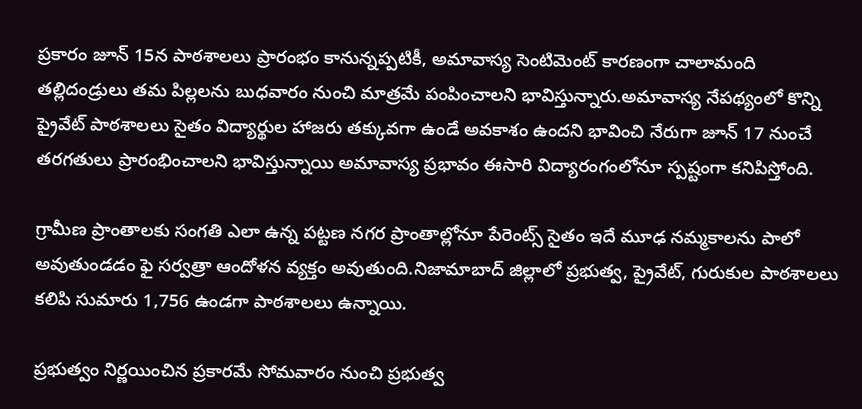ప్రకారం జూన్ 15న పాఠశాలలు ప్రారంభం కానున్నప్పటికీ, అమావాస్య సెంటిమెంట్ కారణంగా చాలామంది తల్లిదండ్రులు తమ పిల్లలను బుధవారం నుంచి మాత్రమే పంపించాలని భావిస్తున్నారు.అమావాస్య నేపథ్యంలో కొన్ని ప్రైవేట్ పాఠశాలలు సైతం విద్యార్థుల హాజరు తక్కువగా ఉండే అవకాశం ఉందని భావించి నేరుగా జూన్ 17 నుంచే తరగతులు ప్రారంభించాలని భావిస్తున్నాయి అమావాస్య ప్రభావం ఈసారి విద్యారంగంలోనూ స్పష్టంగా కనిపిస్తోంది.

గ్రామీణ ప్రాంతాలకు సంగతి ఎలా ఉన్న పట్టణ నగర ప్రాంతాల్లోనూ పేరెంట్స్ సైతం ఇదే మూఢ నమ్మకాలను పాలో అవుతుండడం ఫై సర్వత్రా ఆందోళన వ్యక్తం అవుతుంది.నిజామాబాద్ జిల్లాలో ప్రభుత్వ, ప్రైవేట్, గురుకుల పాఠశాలలు కలిపి సుమారు 1,756 ఉండగా పాఠశాలలు ఉన్నాయి.

ప్రభుత్వం నిర్ణయించిన ప్రకారమే సోమవారం నుంచి ప్రభుత్వ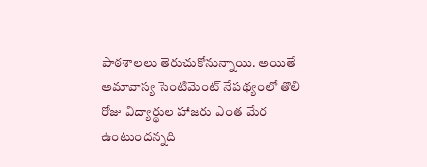పాఠశాలలు తెరుచుకోనున్నాయి. అయితే అమావాస్య సెంటిమెంట్ నేపథ్యంలో తొలి రోజు విద్యార్థుల హాజరు ఎంత మేర ఉంటుందన్నది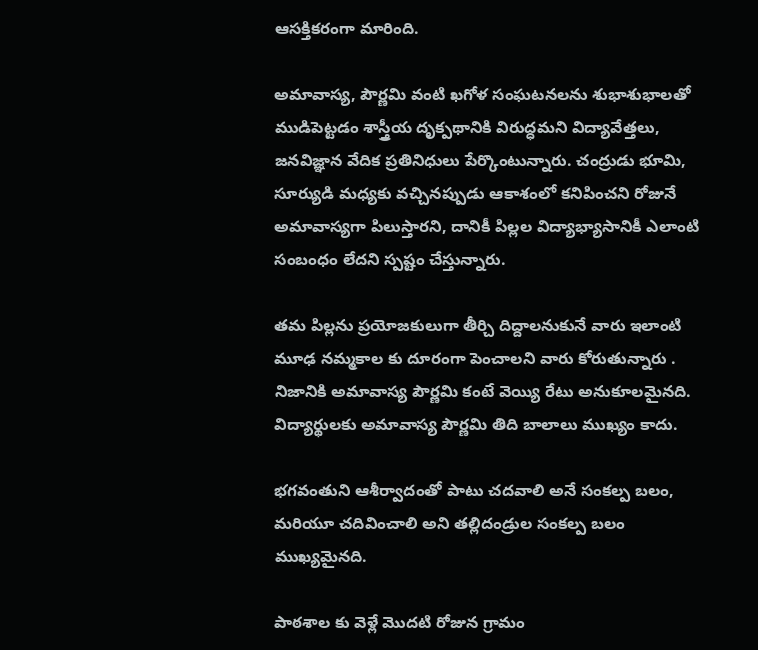ఆసక్తికరంగా మారింది.

అమావాస్య, పౌర్ణమి వంటి ఖగోళ సంఘటనలను శుభాశుభాలతో ముడిపెట్టడం శాస్త్రీయ దృక్పథానికి విరుద్ధమని విద్యావేత్తలు, జనవిజ్ఞాన వేదిక ప్రతినిధులు పేర్కొంటున్నారు. చంద్రుడు భూమి, సూర్యుడి మధ్యకు వచ్చినప్పుడు ఆకాశంలో కనిపించని రోజునే అమావాస్యగా పిలుస్తారని, దానికీ పిల్లల విద్యాభ్యాసానికీ ఎలాంటి సంబంధం లేదని స్పష్టం చేస్తున్నారు.

తమ పిల్లను ప్రయోజకులుగా తీర్చి దిద్దాలనుకునే వారు ఇలాంటి మూఢ నమ్మకాల కు దూరంగా పెంచాలని వారు కోరుతున్నారు . నిజానికి అమావాస్య పౌర్ణమి కంటే వెయ్యి రేటు అనుకూలమైనది. విద్యార్థులకు అమావాస్య పౌర్ణమి తిది బాలాలు ముఖ్యం కాదు.

భగవంతుని ఆశీర్వాదంతో పాటు చదవాలి అనే సంకల్ప బలం, మరియూ చదివించాలి అని తల్లిదండ్రుల సంకల్ప బలం ముఖ్యమైనది.

పాఠశాల కు వెళ్లే మొదటి రోజున గ్రామం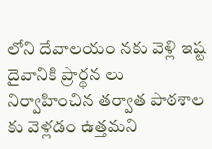లోని దేవాలయం నకు వెళ్లి ఇష్ట దైవానికి ప్రార్థన లు నిర్వాహించిన తర్వాత పాఠశాల కు వెళ్లడం ఉత్తమని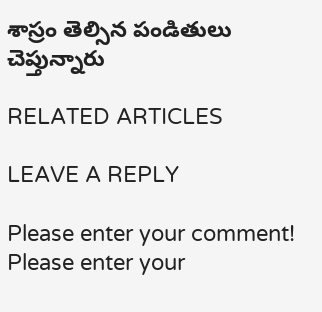శాస్రం తెల్సిన పండితులు చెప్తున్నారు

RELATED ARTICLES

LEAVE A REPLY

Please enter your comment!
Please enter your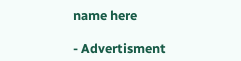name here

- Advertisment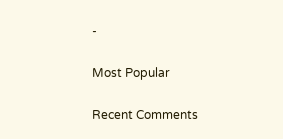-

Most Popular

Recent Comments